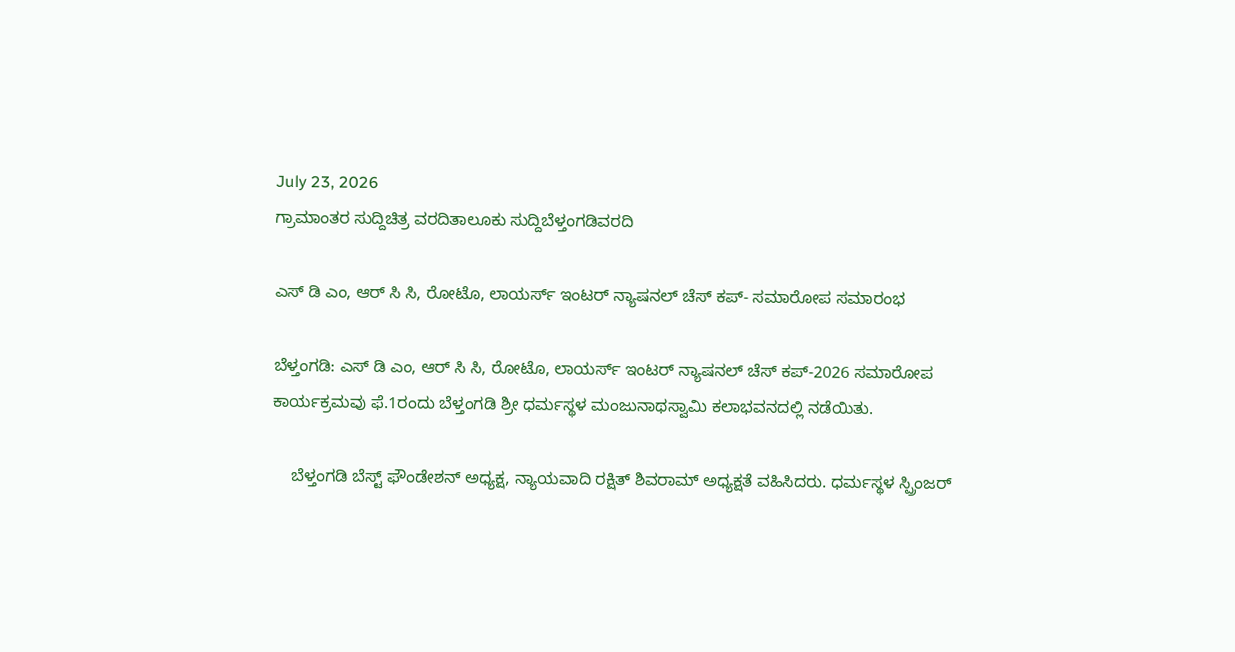July 23, 2026
ಗ್ರಾಮಾಂತರ ಸುದ್ದಿಚಿತ್ರ ವರದಿತಾಲೂಕು ಸುದ್ದಿಬೆಳ್ತಂಗಡಿವರದಿ

ಎಸ್ ಡಿ ಎಂ, ಆರ್ ಸಿ ಸಿ, ರೋಟೊ, ಲಾಯರ್ಸ್ ಇಂಟರ್ ನ್ಯಾಷನಲ್ ಚೆಸ್ ಕಪ್- ಸಮಾರೋಪ ಸಮಾರಂಭ

ಬೆಳ್ತಂಗಡಿ: ಎಸ್ ಡಿ ಎಂ, ಆರ್ ಸಿ ಸಿ, ರೋಟೊ, ಲಾಯರ್ಸ್ ಇಂಟರ್ ನ್ಯಾಷನಲ್ ಚೆಸ್ ಕಪ್-2026 ಸಮಾರೋಪ ಕಾರ್ಯಕ್ರಮವು ಫೆ.1ರಂದು ಬೆಳ್ತಂಗಡಿ ಶ್ರೀ ಧರ್ಮಸ್ಥಳ ಮಂಜುನಾಥಸ್ವಾಮಿ ಕಲಾಭವನದಲ್ಲಿ ನಡೆಯಿತು.

    ಬೆಳ್ತಂಗಡಿ ಬೆಸ್ಟ್ ಫೌಂಡೇಶನ್ ಅಧ್ಯಕ್ಷ, ನ್ಯಾಯವಾದಿ ರಕ್ಷಿತ್ ಶಿವರಾಮ್ ಅಧ್ಯಕ್ಷತೆ ವಹಿಸಿದರು. ಧರ್ಮಸ್ಥಳ ಸ್ಪ್ರಿಂಜರ್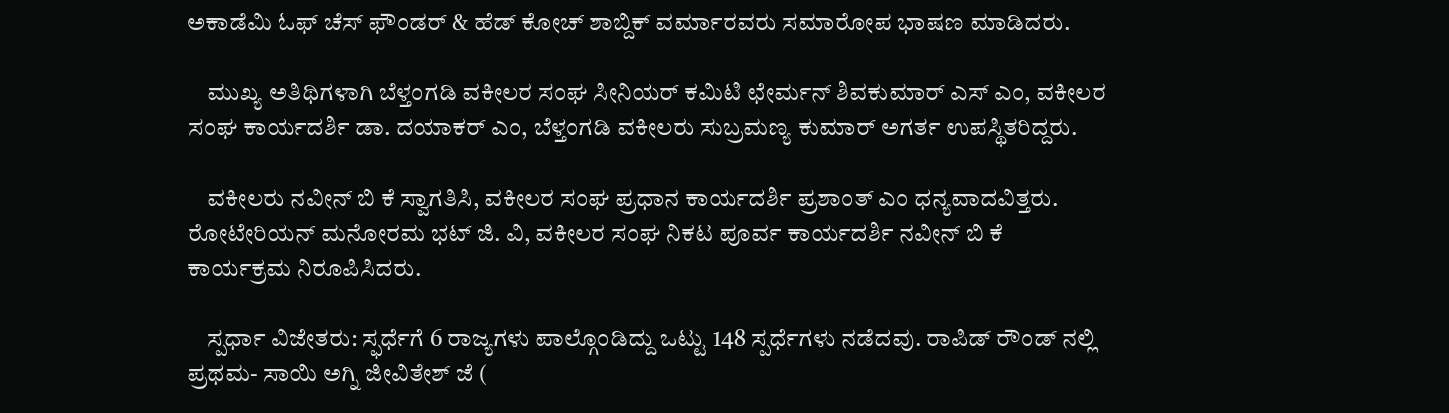ಅಕಾಡೆಮಿ ಓಫ್ ಚೆಸ್ ಫೌಂಡರ್ & ಹೆಡ್ ಕೋಚ್ ಶಾಬ್ದಿಕ್ ವರ್ಮಾರವರು ಸಮಾರೋಪ ಭಾಷಣ ಮಾಡಿದರು.

    ಮುಖ್ಯ ಅತಿಥಿಗಳಾಗಿ ಬೆಳ್ತಂಗಡಿ ವಕೀಲರ ಸಂಘ ಸೀನಿಯರ್ ಕಮಿಟಿ ಛೇರ್ಮನ್ ಶಿವಕುಮಾರ್ ಎಸ್ ಎಂ, ವಕೀಲರ ಸಂಘ ಕಾರ್ಯದರ್ಶಿ ಡಾ. ದಯಾಕರ್ ಎಂ, ಬೆಳ್ತಂಗಡಿ ವಕೀಲರು ಸುಬ್ರಮಣ್ಯ ಕುಮಾರ್ ಅಗರ್ತ ಉಪಸ್ಥಿತರಿದ್ದರು.

    ವಕೀಲರು ನವೀನ್ ಬಿ ಕೆ ಸ್ವಾಗತಿಸಿ, ವಕೀಲರ ಸಂಘ ಪ್ರಧಾನ ಕಾರ್ಯದರ್ಶಿ ಪ್ರಶಾಂತ್ ಎಂ ಧನ್ಯವಾದವಿತ್ತರು. ರೋಟೇರಿಯನ್ ಮನೋರಮ ಭಟ್ ಜಿ. ವಿ, ವಕೀಲರ ಸಂಘ ನಿಕಟ ಪೂರ್ವ ಕಾರ್ಯದರ್ಶಿ ನವೀನ್ ಬಿ ಕೆ ಕಾರ್ಯಕ್ರಮ ನಿರೂಪಿಸಿದರು.

    ಸ್ಪರ್ಧಾ ವಿಜೇತರು: ಸ್ಫರ್ಧೆಗೆ 6 ರಾಜ್ಯಗಳು ಪಾಲ್ಗೊಂಡಿದ್ದು ಒಟ್ಟು 148 ಸ್ಪರ್ಧೆಗಳು ನಡೆದವು. ರಾಪಿಡ್ ರೌಂಡ್ ನಲ್ಲಿ ಪ್ರಥಮ- ಸಾಯಿ ಅಗ್ನಿ ಜೀವಿತೇಶ್ ಜೆ (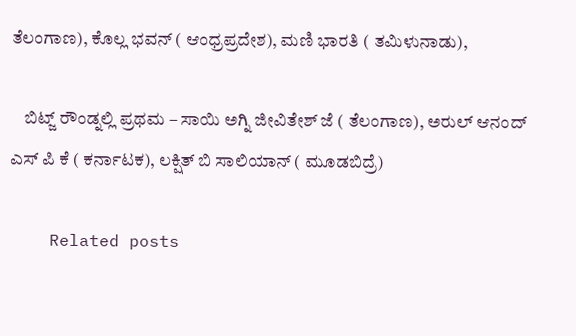ತೆಲಂಗಾಣ), ಕೊಲ್ಲ ಭವನ್ ( ಆಂಧ್ರಪ್ರದೇಶ), ಮಣಿ ಭಾರತಿ ( ತಮಿಳುನಾಡು),

    ಬಿಟ್ಜ್ ರೌಂಡ್ನಲ್ಲಿ ಪ್ರಥಮ – ಸಾಯಿ ಅಗ್ನಿ ಜೀವಿತೇಶ್ ಜೆ ( ತೆಲಂಗಾಣ), ಅರುಲ್ ಆನಂದ್ ಎಸ್ ಪಿ ಕೆ ( ಕರ್ನಾಟಕ), ಲಕ್ಷಿತ್ ಬಿ ಸಾಲಿಯಾನ್ ( ಮೂಡಬಿದ್ರೆ)

    Related posts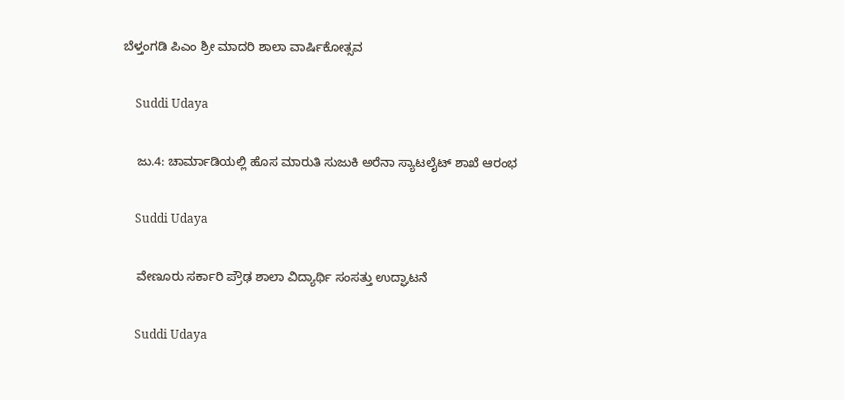ಬೆಳ್ತಂಗಡಿ ಪಿಎಂ ಶ್ರೀ ಮಾದರಿ ಶಾಲಾ ವಾರ್ಷಿಕೋತ್ಸವ

    Suddi Udaya

    ಜು.4: ಚಾರ್ಮಾಡಿಯಲ್ಲಿ ಹೊಸ ಮಾರುತಿ ಸುಜುಕಿ ಅರೆನಾ ಸ್ಯಾಟಲೈಟ್ ಶಾಖೆ ಆರಂಭ

    Suddi Udaya

    ವೇಣೂರು ಸರ್ಕಾರಿ ಪ್ರೌಢ ಶಾಲಾ ವಿದ್ಯಾರ್ಥಿ ಸಂಸತ್ತು ಉದ್ಘಾಟನೆ

    Suddi Udaya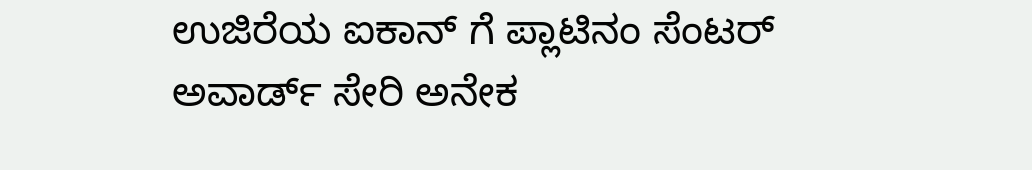ಉಜಿರೆಯ ಐಕಾನ್ ಗೆ ಪ್ಲಾಟಿನಂ ಸೆಂಟರ್ ಅವಾರ್ಡ್ ಸೇರಿ ಅನೇಕ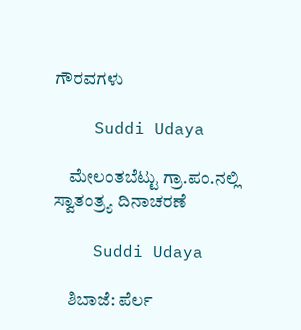ಗೌರವಗಳು

    Suddi Udaya

    ಮೇಲಂತಬೆಟ್ಟು ಗ್ರಾ.ಪಂ.ನಲ್ಲಿ ಸ್ವಾತಂತ್ರ್ಯ ದಿನಾಚರಣೆ

    Suddi Udaya

    ಶಿಬಾಜೆ: ಪೆರ್ಲ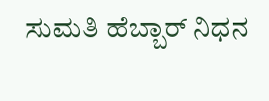ಸುಮತಿ ಹೆಬ್ಬಾರ್ ನಿಧನ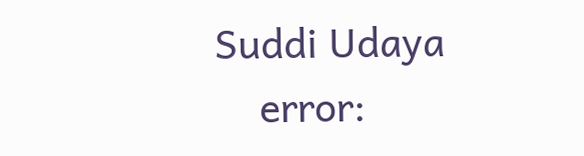Suddi Udaya
    error: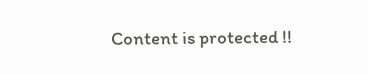Content is protected !!